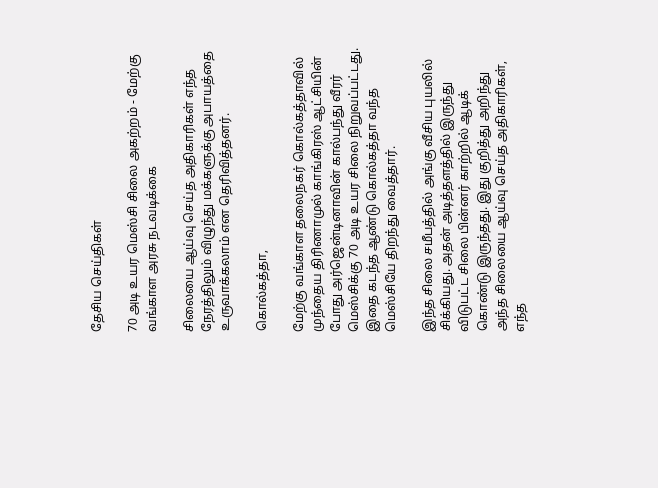தேசிய செய்திகள்

70 அடி உயர மெஸ்சி சிலை அகற்றம் - மேற்கு வங்காள அரசு நடவடிக்கை

சிலையை ஆய்வு செய்த அதிகாரிகள் எந்த நேரத்திலும் விழுந்து மக்களுக்கு அபாயத்தை உருவாக்கலாம் என தெரிவித்தனர்.

கொல்கத்தா,

மேற்கு வங்காள தலைநகர் கொல்கத்தாவில் முந்தைய திரிணாமுல் காங்கிரஸ் ஆட்சியின் போது அர்ஜென்டினாவின் கால்பந்து வீரர் மெஸ்சிக்கு 70 அடி உயர சிலை நிறுவப்பட்டது. இதை கடந்த ஆண்டு கொல்கத்தா வந்த மெஸ்சியே திறந்து வைத்தார்.

இந்த சிலை சமீபத்தில் அங்கு வீசிய புயலில் சிக்கியது. அதன் அடித்தளத்தில் இருந்து விடுபட்ட சிலை பின்னர் காற்றில் ஆடிக் கொண்டு இருந்தது. இது குறித்து அறிந்து அந்த சிலையை ஆய்வு செய்த அதிகாரிகள், எந்த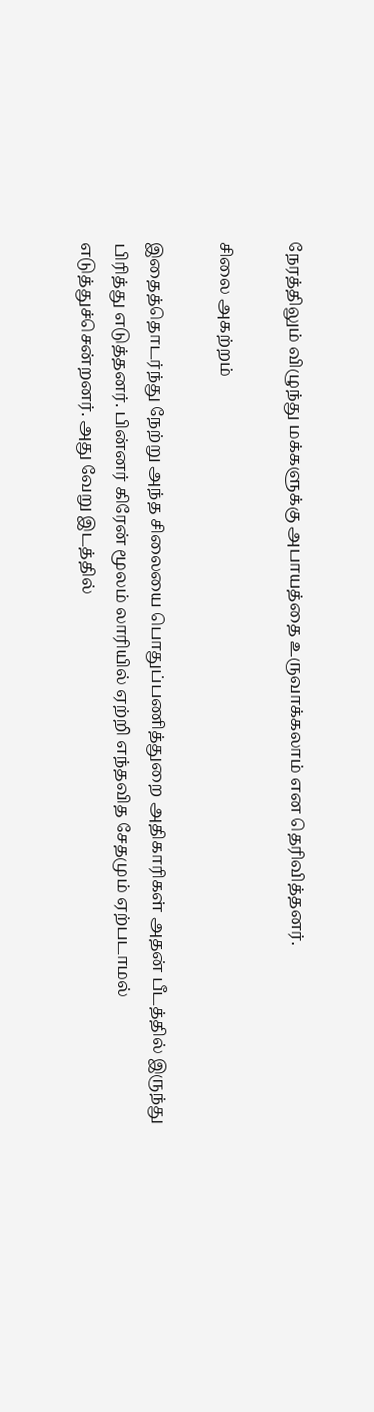நேரத்திலும் விழுந்து மக்களுக்கு அபாயத்தை உருவாக்கலாம் என தெரிவித்தனர்.

சிலை அகற்றம்

இதைத்தொடர்ந்து நேற்று அந்த சிலையை பொதுப்பணித்துறை அதிகாரிகள் அதன் பீடத்தில் இருந்து பிரித்து எடுத்தனர். பின்னர் கிரேன் மூலம் லாரியில் ஏற்றி எந்தவித சேதமும் ஏற்படாமல் எடுத்துச்சென்றனர். அது வேறு இடத்தில்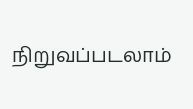நிறுவப்படலாம்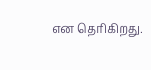என தெரிகிறது.